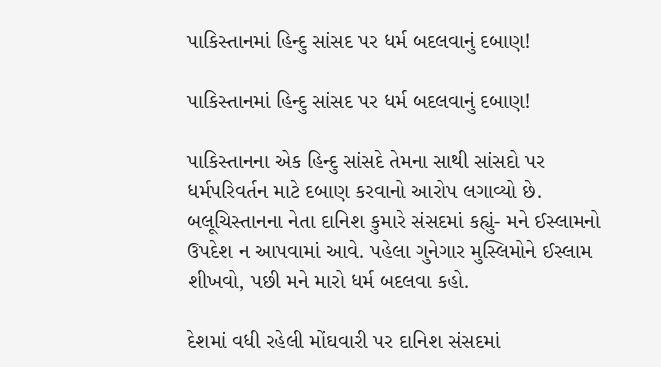પાકિસ્તાનમાં હિન્દુ સાંસદ પર ધર્મ બદલવાનું દબાણ!

પાકિસ્તાનમાં હિન્દુ સાંસદ પર ધર્મ બદલવાનું દબાણ!

પાકિસ્તાનના એક હિન્દુ સાંસદે તેમના સાથી સાંસદો પર ધર્મપરિવર્તન માટે દબાણ કરવાનો આરોપ લગાવ્યો છે. બલૂચિસ્તાનના નેતા દાનિશ કુમારે સંસદમાં કહ્યું- મને ઈસ્લામનો ઉપદેશ ન આપવામાં આવે. પહેલા ગુનેગાર મુસ્લિમોને ઈસ્લામ શીખવો, પછી મને મારો ધર્મ બદલવા કહો.

દેશમાં વધી રહેલી મોંઘવારી પર દાનિશ સંસદમાં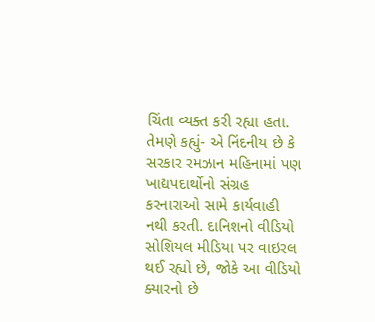ચિંતા વ્યક્ત કરી રહ્યા હતા. તેમણે કહ્યું- એ નિંદનીય છે કે સરકાર રમઝાન મહિનામાં પણ ખાદ્યપદાર્થોનો સંગ્રહ કરનારાઓ સામે કાર્યવાહી નથી કરતી. દાનિશનો વીડિયો સોશિયલ મીડિયા પર વાઇરલ થઈ રહ્યો છે, જોકે આ વીડિયો ક્યારનો છે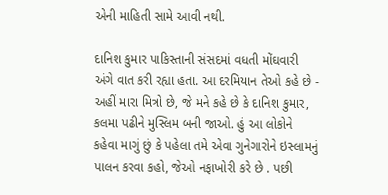એની માહિતી સામે આવી નથી.

દાનિશ કુમાર પાકિસ્તાની સંસદમાં વધતી મોંઘવારી અંગે વાત કરી રહ્યા હતા. આ દરમિયાન તેઓ કહે છે - અહીં મારા મિત્રો છે, જે મને કહે છે કે દાનિશ કુમાર, કલમા પઢીને મુસ્લિમ બની જાઓ. હું આ લોકોને કહેવા માગું છું કે પહેલા તમે એવા ગુનેગારોને ઇસ્લામનું પાલન કરવા કહો, જેઓ નફાખોરી કરે છે . પછી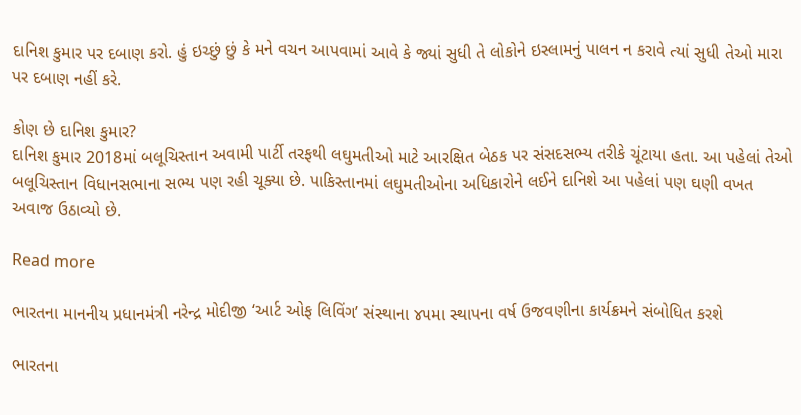દાનિશ કુમાર પર દબાણ કરો. હું ઇચ્છું છું કે મને વચન આપવામાં આવે કે જ્યાં સુધી તે લોકોને ઇસ્લામનું પાલન ન કરાવે ત્યાં સુધી તેઓ મારા પર દબાણ નહીં કરે.

કોણ છે દાનિશ કુમાર?
દાનિશ કુમાર 2018માં બલૂચિસ્તાન અવામી પાર્ટી તરફથી લઘુમતીઓ માટે આરક્ષિત બેઠક પર સંસદસભ્ય તરીકે ચૂંટાયા હતા. આ પહેલાં તેઓ બલૂચિસ્તાન વિધાનસભાના સભ્ય પણ રહી ચૂક્યા છે. પાકિસ્તાનમાં લઘુમતીઓના અધિકારોને લઈને દાનિશે આ પહેલાં પણ ઘણી વખત અવાજ ઉઠાવ્યો છે.

Read more

ભારતના માનનીય પ્રધાનમંત્રી નરેન્દ્ર મોદીજી ‘આર્ટ ઓફ લિવિંગ’ સંસ્થાના ૪૫મા સ્થાપના વર્ષ ઉજવણીના કાર્યક્રમને સંબોધિત કરશે

ભારતના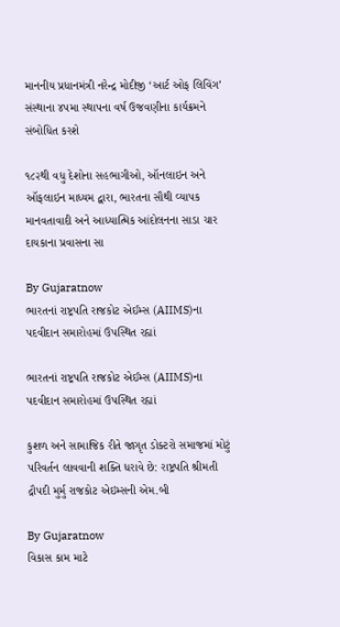માનનીય પ્રધાનમંત્રી નરેન્દ્ર મોદીજી ‘આર્ટ ઓફ લિવિંગ’ સંસ્થાના ૪૫મા સ્થાપના વર્ષ ઉજવણીના કાર્યક્રમને સંબોધિત કરશે

૧૮૨થી વધુ દેશોના સહભાગીઓ, ઑનલાઇન અને ઑફલાઇન માધ્યમ દ્વારા, ભારતના સૌથી વ્યાપક માનવતાવાદી અને આધ્યાત્મિક આંદોલનના સાડા ચાર દાયકાના પ્રવાસના સા

By Gujaratnow
ભારતનાં રાષ્ટ્રપતિ રાજકોટ એઈમ્સ (AIIMS)ના પદવીદાન સમારોહમાં ઉપસ્થિત રહ્યાં

ભારતનાં રાષ્ટ્રપતિ રાજકોટ એઈમ્સ (AIIMS)ના પદવીદાન સમારોહમાં ઉપસ્થિત રહ્યાં

કુશળ અને સામાજિક રીતે જાગૃત ડોક્ટરો સમાજમાં મોટું પરિવર્તન લાવવાની શક્તિ ધરાવે છે: રાષ્ટ્રપતિ શ્રીમતી દ્રૌપદી મુર્મુ રાજકોટ એઇમ્સની એમ.બી

By Gujaratnow
વિકાસ કામ માટે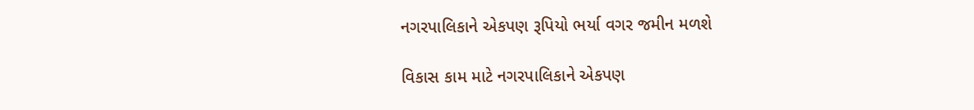નગરપાલિકાને એકપણ રૂપિયો ભર્યા વગર જમીન મળશે

વિકાસ કામ માટે નગરપાલિકાને એકપણ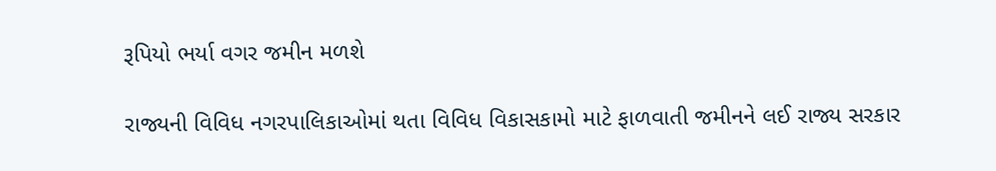રૂપિયો ભર્યા વગર જમીન મળશે

રાજ્યની વિવિધ નગરપાલિકાઓમાં થતા વિવિધ વિકાસકામો માટે ફાળવાતી જમીનને લઈ રાજ્ય સરકાર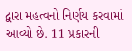દ્વારા મહત્વનો નિર્ણય કરવામાં આવ્યો છે. 11 પ્રકારની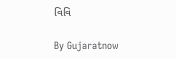વિવિ

By Gujaratnow